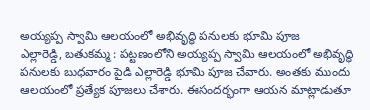అయ్యప్ప స్వామి ఆలయంలో అభివృద్ధి పనులకు భూమి పూజ
ఎల్లారెడ్డి, బతుకమ్మ : పట్టణంలోని అయ్యప్ప స్వామి ఆలయంలో అభివృద్ధి పనులకు బుధవారం పైడి ఎల్లారెడ్డి భూమి పూజ చేవారు. అంతకు ముందు ఆలయంలో ప్రత్యేక పూజలు చేశారు. ఈసందర్భంగా ఆయన మాట్లాడుతూ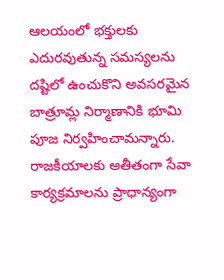ఆలయంలో భక్తులకు ఎదురవుతున్న సమస్యలను దష్టిలో ఉంచుకొని అవసరమైన బాత్రూమ్ల నిర్మాణానికి భూమి పూజ నిర్వహించామన్నారు. రాజకీయాలకు అతీతంగా సేవా కార్యక్రమాలను ప్రాధాన్యంగా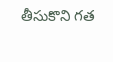తీసుకొని గత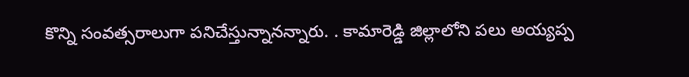కొన్ని సంవత్సరాలుగా పనిచేస్తున్నానన్నారు. . కామారెడ్డి జిల్లాలోని పలు అయ్యప్ప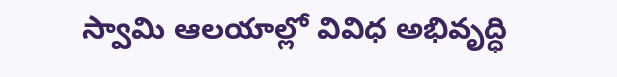స్వామి ఆలయాల్లో వివిధ అభివృద్ధి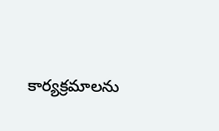కార్యక్రమాలను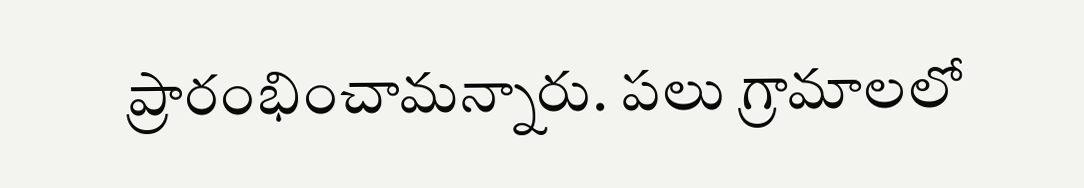ప్రారంభించామన్నారు. పలు గ్రామాలలో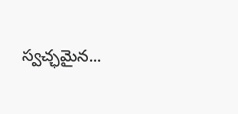స్వచ్ఛమైన...